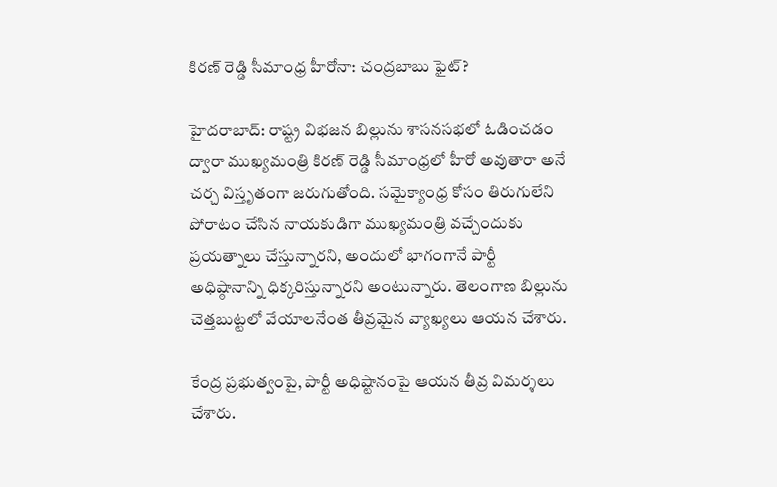కిరణ్ రెడ్డి సీమాంధ్ర హీరోనా: చంద్రబాబు ఫైట్?

హైదరాబాద్: రాష్ట్ర విభజన బిల్లును శాసనసభలో ఓడించడం ద్వారా ముఖ్యమంత్రి కిరణ్ రెడ్డి సీమాంధ్రలో హీరో అవుతారా అనే చర్చ విస్తృతంగా జరుగుతోంది. సమైక్యాంధ్ర కోసం తిరుగులేని పోరాటం చేసిన నాయకుడిగా ముఖ్యమంత్రి వచ్చేందుకు ప్రయత్నాలు చేస్తున్నారని, అందులో భాగంగానే పార్టీ అధిష్ఠానాన్ని ధిక్కరిస్తున్నారని అంటున్నారు. తెలంగాణ బిల్లును చెత్తబుట్టలో వేయాలనేంత తీవ్రమైన వ్యాఖ్యలు ఆయన చేశారు.

కేంద్ర ప్రభుత్వంపై, పార్టీ అధిష్టానంపై ఆయన తీవ్ర విమర్శలు చేశారు.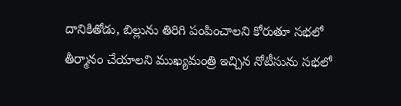దానికితోడు, బిల్లును తిరిగి పంపించాలని కోరుతూ సభలో తీర్మానం చేయాలని ముఖ్యమంత్రి ఇచ్చిన నోటీసును సభలో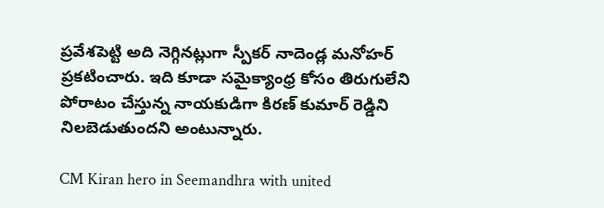ప్రవేశపెట్టి అది నెగ్గినట్లుగా స్పీకర్ నాదెండ్ల మనోహర్ ప్రకటించారు. ఇది కూడా సమైక్యాంధ్ర కోసం తిరుగులేని పోరాటం చేస్తున్న నాయకుడిగా కిరణ్ కుమార్ రెడ్డిని నిలబెడుతుందని అంటున్నారు.

CM Kiran hero in Seemandhra with united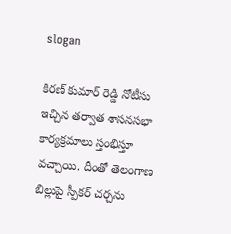slogan

కిరణ్ కుమార్ రెడ్డి నోటీసు ఇచ్చిన తర్వాత శాసనసభా కార్యక్రమాలు స్తంభిస్తూ వచ్చాయి. దీంతో తెలంగాణ బిల్లుపై స్పీకర్ చర్చను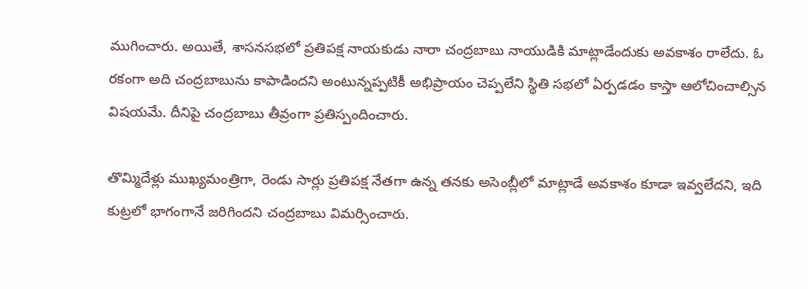ముగించారు. అయితే, శాసనసభలో ప్రతిపక్ష నాయకుడు నారా చంద్రబాబు నాయుడికి మాట్లాడేందుకు అవకాశం రాలేదు. ఓ రకంగా అది చంద్రబాబును కాపాడిందని అంటున్నప్పటికీ అభిప్రాయం చెప్పలేని స్థితి సభలో ఏర్పడడం కాస్తా ఆలోచించాల్సిన విషయమే. దీనిపై చంద్రబాబు తీవ్రంగా ప్రతిస్పందించారు.

తొమ్మిదేళ్లు ముఖ్యమంత్రిగా, రెండు సార్లు ప్రతిపక్ష నేతగా ఉన్న తనకు అసెంబ్లీలో మాట్లాడే అవకాశం కూడా ఇవ్వలేదని, ఇది కుట్రలో భాగంగానే జరిగిందని చంద్రబాబు విమర్సించారు.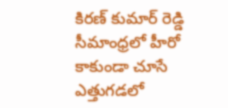కిరణ్ కుమార్ రెడ్డి సీమాంధ్రలో హీరో కాకుండా చూసే ఎత్తుగడలో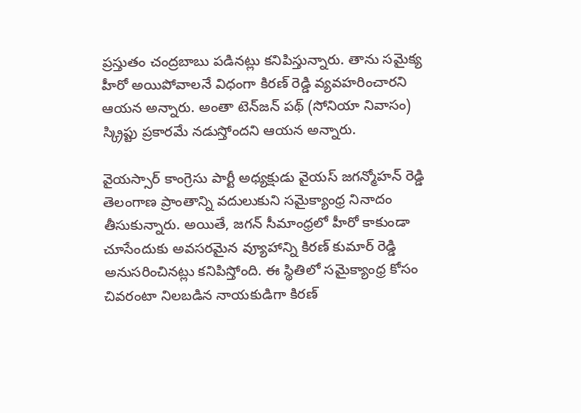ప్రస్తుతం చంద్రబాబు పడినట్లు కనిపిస్తున్నారు. తాను సమైక్య హీరో అయిపోవాలనే విధంగా కిరణ్ రెడ్డి వ్యవహరించారని ఆయన అన్నారు. అంతా టెన్‌జన్ పథ్ (సోనియా నివాసం) స్క్రిప్టు ప్రకారమే నడుస్తోందని ఆయన అన్నారు.

వైయస్సార్ కాంగ్రెసు పార్టీ అధ్యక్షుడు వైయస్ జగన్మోహన్ రెడ్డి తెలంగాణ ప్రాంతాన్ని వదులుకుని సమైక్యాంధ్ర నినాదం తీసుకున్నారు. అయితే, జగన్‌ సీమాంధ్రలో హీరో కాకుండా చూసేందుకు అవసరమైన వ్యూహాన్ని కిరణ్ కుమార్ రెడ్డి అనుసరించినట్లు కనిపిస్తోంది. ఈ స్థితిలో సమైక్యాంధ్ర కోసం చివరంటా నిలబడిన నాయకుడిగా కిరణ్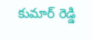కుమార్ రెడ్డి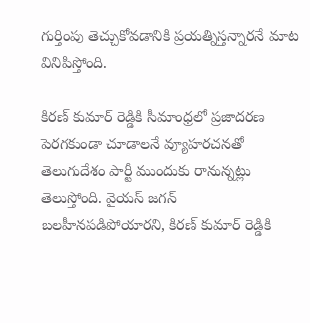గుర్తింపు తెచ్చుకోవడానికి ప్రయత్నిస్తన్నారనే మాట వినిపిస్తోంది.

కిరణ్ కుమార్ రెడ్డికి సీమాంధ్రలో ప్రజాదరణ పెరగకుండా చూడాలనే వ్యూహరచనతో తెలుగుదేశం పార్టీ ముందుకు రానున్నట్లు తెలుస్తోంది. వైయస్ జగన్ బలహీనపడిపోయారని, కిరణ్ కుమార్ రెడ్డికి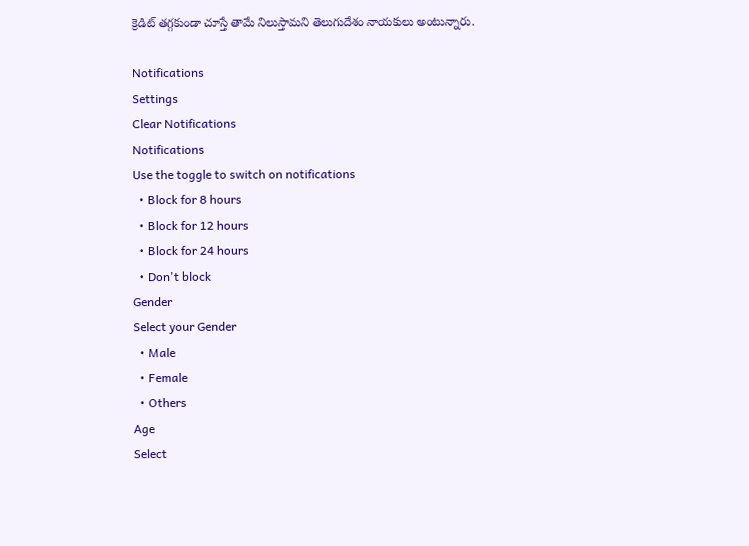క్రెడిట్ తగ్గకుండా చూస్తే తామే నిలుస్తామని తెలుగుదేశం నాయకులు అంటున్నారు.

Notifications
Settings
Clear Notifications
Notifications
Use the toggle to switch on notifications
  • Block for 8 hours
  • Block for 12 hours
  • Block for 24 hours
  • Don't block
Gender
Select your Gender
  • Male
  • Female
  • Others
Age
Select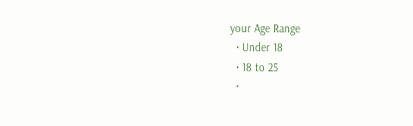your Age Range
  • Under 18
  • 18 to 25
  •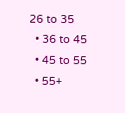26 to 35
  • 36 to 45
  • 45 to 55
  • 55+